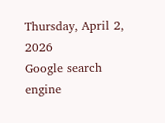Thursday, April 2, 2026
Google search engine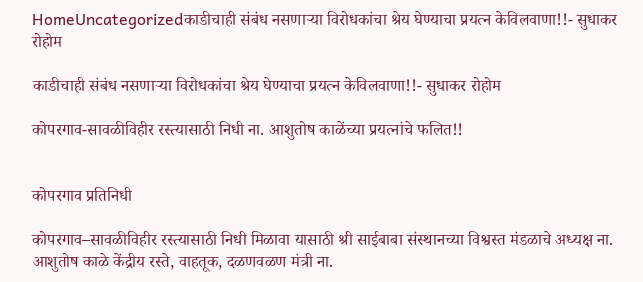HomeUncategorizedकाडीचाही संबंध नसणाऱ्या विरोधकांचा श्रेय घेण्याचा प्रयत्न केविलवाणा!!- सुधाकर रोहोम

काडीचाही संबंध नसणाऱ्या विरोधकांचा श्रेय घेण्याचा प्रयत्न केविलवाणा!!- सुधाकर रोहोम

कोपरगाव-सावळीविहीर रस्त्यासाठी निधी ना. आशुतोष काळेंच्या प्रयत्नांचे फलित!!


कोपरगाव प्रतिनिधी

कोपरगाव–सावळीविहीर रस्त्यासाठी निधी मिळावा यासाठी श्री साईबाबा संस्थानच्या विश्वस्त मंडळाचे अध्यक्ष ना. आशुतोष काळे केंद्रीय रस्ते, वाहतूक, दळणवळण मंत्री ना.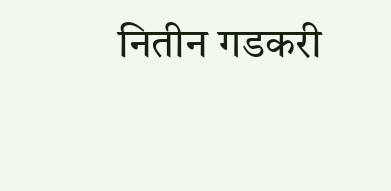नितीन गडकरी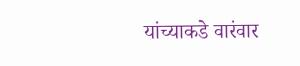यांच्याकडे वारंवार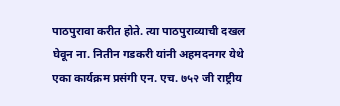पाठपुरावा करीत होते. त्या पाठपुराव्याची दखल घेवून ना. नितीन गडकरी यांनी अहमदनगर येथे एका कार्यक्रम प्रसंगी एन. एच. ७५२ जी राष्ट्रीय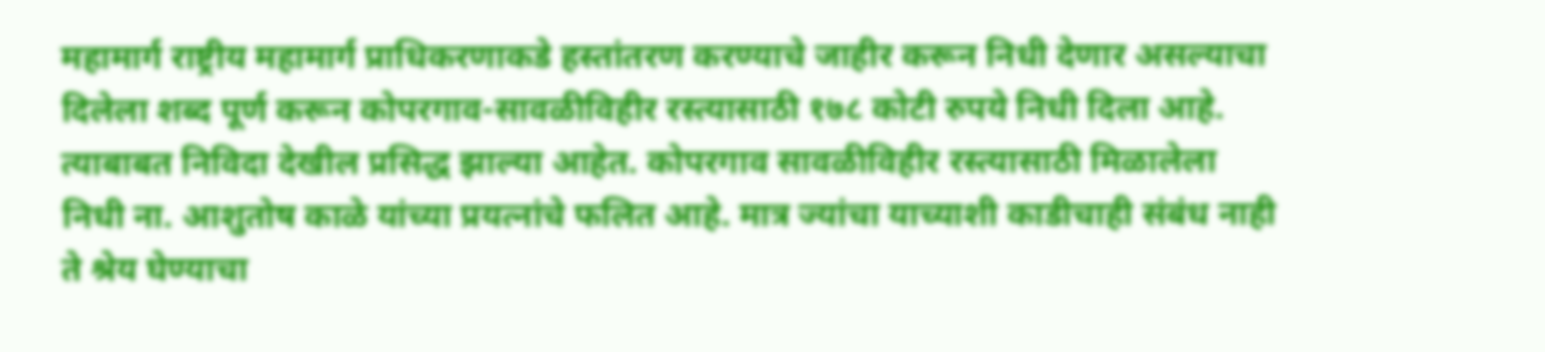महामार्ग राष्ट्रीय महामार्ग प्राधिकरणाकडे हस्तांतरण करण्याचे जाहीर करून निधी देणार असल्याचा दिलेला शब्द पूर्ण करून कोपरगाव-सावळीविहीर रस्त्यासाठी १७८ कोटी रुपये निधी दिला आहे. त्याबाबत निविदा देखील प्रसिद्ध झाल्या आहेत. कोपरगाव सावळीविहीर रस्त्यासाठी मिळालेला निधी ना. आशुतोष काळे यांच्या प्रयत्नांचे फलित आहे. मात्र ज्यांचा याच्याशी काडीचाही संबंध नाही ते श्रेय घेण्याचा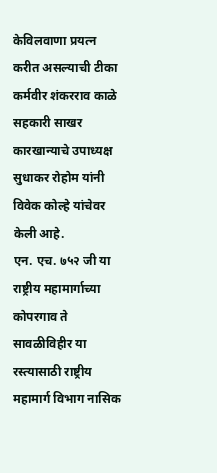केविलवाणा प्रयत्न करीत असल्याची टीका कर्मवीर शंकरराव काळे सहकारी साखर कारखान्याचे उपाध्यक्ष सुधाकर रोहोम यांनी विवेक कोल्हे यांचेवर केली आहे.
एन. एच. ७५२ जी या राष्ट्रीय महामार्गाच्या कोपरगाव ते सावळीविहीर या रस्त्यासाठी राष्ट्रीय महामार्ग विभाग नासिक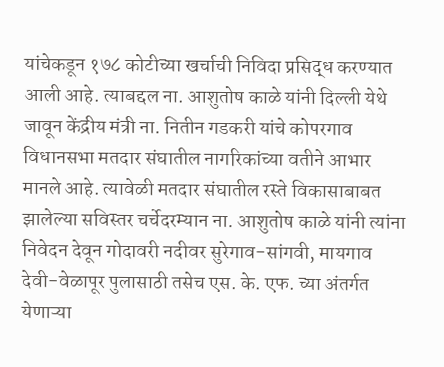यांचेकडून १७८ कोटीच्या खर्चाची निविदा प्रसिद्ध करण्यात आली आहे. त्याबद्दल ना. आशुतोष काळे यांनी दिल्ली येथे जावून केंद्रीय मंत्री ना. नितीन गडकरी यांचे कोपरगाव विधानसभा मतदार संघातील नागरिकांच्या वतीने आभार मानले आहे. त्यावेळी मतदार संघातील रस्ते विकासाबाबत झालेल्या सविस्तर चर्चेदरम्यान ना. आशुतोष काळे यांनी त्यांना निवेदन देवून गोदावरी नदीवर सुरेगाव-सांगवी, मायगाव देवी-वेळापूर पुलासाठी तसेच एस. के. एफ. च्या अंतर्गत येणाऱ्या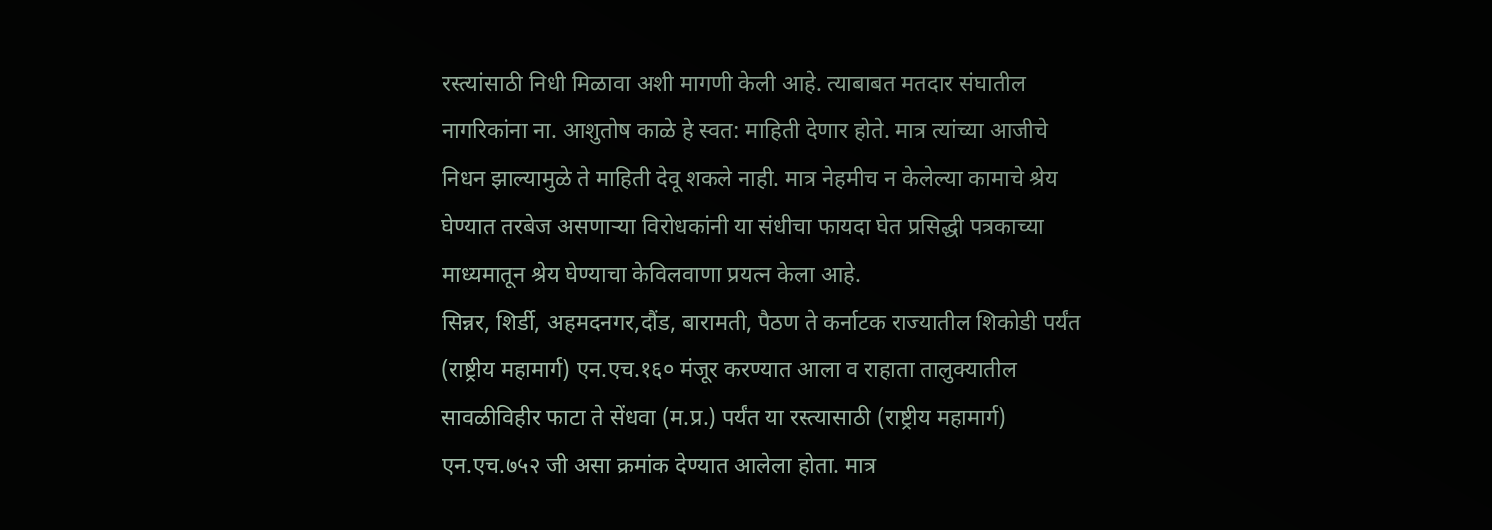रस्त्यांसाठी निधी मिळावा अशी मागणी केली आहे. त्याबाबत मतदार संघातील नागरिकांना ना. आशुतोष काळे हे स्वत: माहिती देणार होते. मात्र त्यांच्या आजीचे निधन झाल्यामुळे ते माहिती देवू शकले नाही. मात्र नेहमीच न केलेल्या कामाचे श्रेय घेण्यात तरबेज असणाऱ्या विरोधकांनी या संधीचा फायदा घेत प्रसिद्धी पत्रकाच्या माध्यमातून श्रेय घेण्याचा केविलवाणा प्रयत्न केला आहे.
सिन्नर, शिर्डी, अहमदनगर,दौंड, बारामती, पैठण ते कर्नाटक राज्यातील शिकोडी पर्यंत (राष्ट्रीय महामार्ग) एन.एच.१६० मंजूर करण्यात आला व राहाता तालुक्यातील सावळीविहीर फाटा ते सेंधवा (म.प्र.) पर्यंत या रस्त्यासाठी (राष्ट्रीय महामार्ग) एन.एच.७५२ जी असा क्रमांक देण्यात आलेला होता. मात्र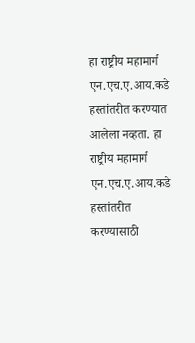हा राष्ट्रीय महामार्ग एन.एच.ए.आय.कडे हस्तांतरीत करण्यात आलेला नव्हता. हा राष्ट्रीय महामार्ग एन.एच.ए.आय.कडे हस्तांतरीत करण्यासाठी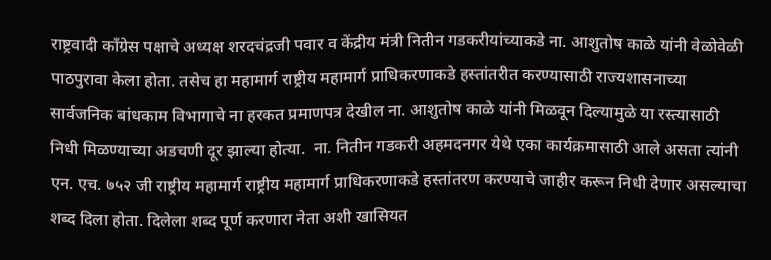राष्ट्रवादी कॉंग्रेस पक्षाचे अध्यक्ष शरदचंद्रजी पवार व केंद्रीय मंत्री नितीन गडकरीयांच्याकडे ना. आशुतोष काळे यांनी वेळोवेळी पाठपुरावा केला होता. तसेच हा महामार्ग राष्ट्रीय महामार्ग प्राधिकरणाकडे हस्तांतरीत करण्यासाठी राज्यशासनाच्या सार्वजनिक बांधकाम विभागाचे ना हरकत प्रमाणपत्र देखील ना. आशुतोष काळे यांनी मिळवून दिल्यामुळे या रस्त्यासाठी निधी मिळण्याच्या अडचणी दूर झाल्या होत्या.  ना. नितीन गडकरी अहमदनगर येथे एका कार्यक्रमासाठी आले असता त्यांनी एन. एच. ७५२ जी राष्ट्रीय महामार्ग राष्ट्रीय महामार्ग प्राधिकरणाकडे हस्तांतरण करण्याचे जाहीर करून निधी देणार असल्याचा शब्द दिला होता. दिलेला शब्द पूर्ण करणारा नेता अशी खासियत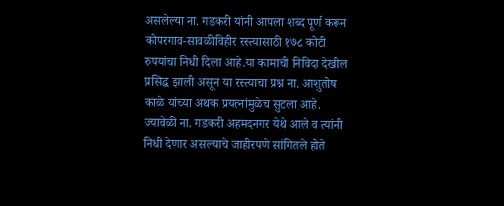असलेल्या ना. गडकरी यांनी आपला शब्द पूर्ण करून कोपरगाव-सावळीविहीर रस्त्यासाठी १७८ कोटी रुपयांचा निधी दिला आहे.या कामाची निविदा देखील प्रसिद्ध झाली असून या रस्त्याचा प्रश्न ना. आशुतोष काळे यांच्या अथक प्रयत्नांमुळेच सुटला आहे. ज्यावेळी ना. गडकरी अहमदनगर येथे आले व त्यांनी निधी देणार असल्याचे जाहीरपणे सांगितले होते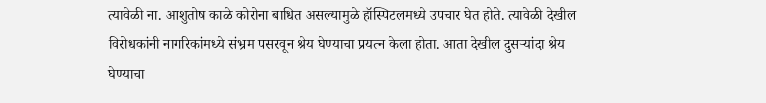त्यावेळी ना. आशुतोष काळे कोरोना बाधित असल्यामुळे हॉस्पिटलमध्ये उपचार घेत होते. त्यावेळी देखील विरोधकांनी नागरिकांमध्ये संभ्रम पसरवून श्रेय घेण्याचा प्रयत्न केला होता. आता देखील दुसऱ्यांदा श्रेय घेण्याचा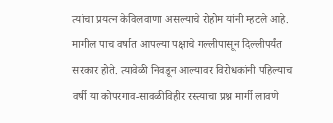त्यांचा प्रयत्न केविलवाणा असल्याचे रोहोम यांनी म्हटले आहे.
मागील पाच वर्षात आपल्या पक्षाचे गल्लीपासून दिल्लीपर्यंत सरकार होते. त्यावेळी निवडून आल्यावर विरोधकांनी पहिल्याच वर्षी या कोपरगाव-सावळीविहीर रस्त्याचा प्रश्न मार्गी लावणे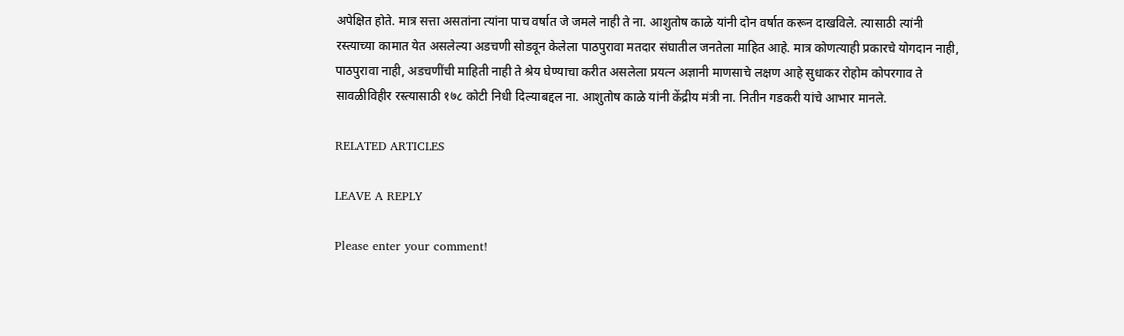अपेक्षित होते. मात्र सत्ता असतांना त्यांना पाच वर्षात जे जमले नाही ते ना. आशुतोष काळे यांनी दोन वर्षात करून दाखविले. त्यासाठी त्यांनी रस्त्याच्या कामात येत असलेल्या अडचणी सोडवून केलेला पाठपुरावा मतदार संघातील जनतेला माहित आहे. मात्र कोणत्याही प्रकारचे योगदान नाही, पाठपुरावा नाही, अडचणींची माहिती नाही ते श्रेय घेण्याचा करीत असलेला प्रयत्न अज्ञानी माणसाचे लक्षण आहे सुधाकर रोहोम कोपरगाव ते सावळीविहीर रस्त्यासाठी १७८ कोटी निधी दिल्याबद्दल ना. आशुतोष काळे यांनी केंद्रीय मंत्री ना. नितीन गडकरी यांचे आभार मानले.

RELATED ARTICLES

LEAVE A REPLY

Please enter your comment!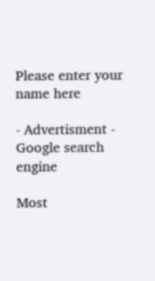Please enter your name here

- Advertisment -
Google search engine

Most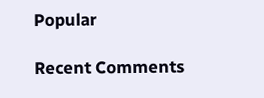Popular

Recent Comments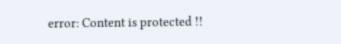error: Content is protected !!